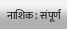नाशिक: संपूर्ण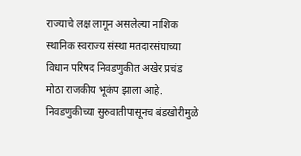राज्याचे लक्ष लागून असलेल्या नाशिक स्थानिक स्वराज्य संस्था मतदारसंघाच्या विधान परिषद निवडणुकीत अखेर प्रचंड मोठा राजकीय भूकंप झाला आहे. निवडणुकीच्या सुरुवातीपासूनच बंडखोरीमुळे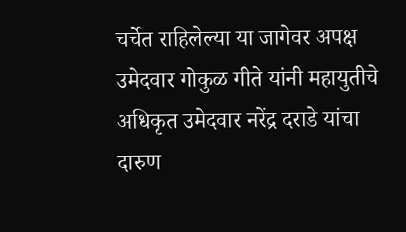चर्चेत राहिलेल्या या जागेवर अपक्ष उमेदवार गोकुळ गीते यांनी महायुतीचे अधिकृत उमेदवार नरेंद्र दराडे यांचा दारुण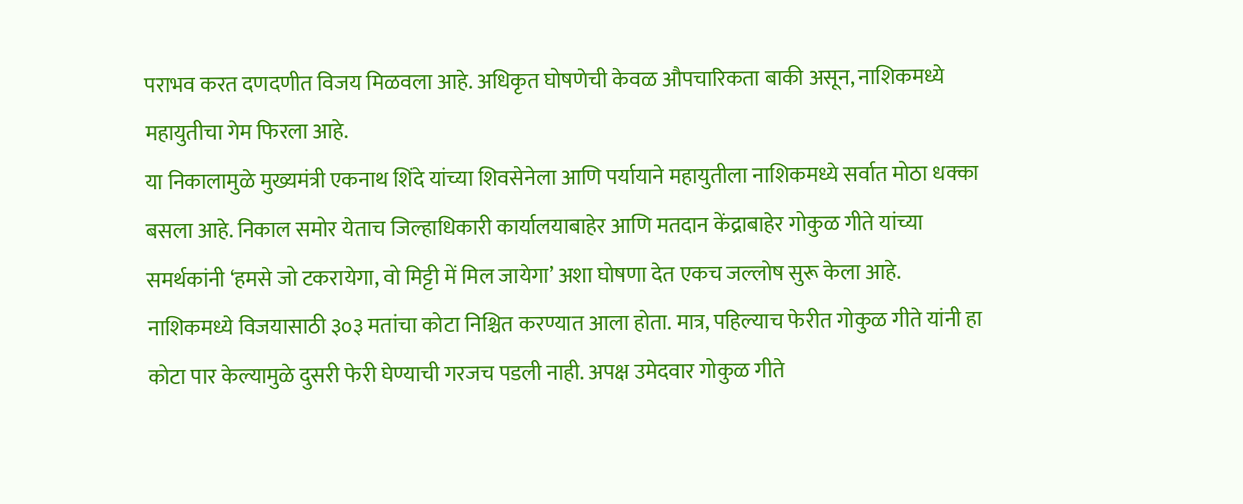पराभव करत दणदणीत विजय मिळवला आहे. अधिकृत घोषणेची केवळ औपचारिकता बाकी असून, नाशिकमध्ये महायुतीचा गेम फिरला आहे.
या निकालामुळे मुख्यमंत्री एकनाथ शिंदे यांच्या शिवसेनेला आणि पर्यायाने महायुतीला नाशिकमध्ये सर्वात मोठा धक्का बसला आहे. निकाल समोर येताच जिल्हाधिकारी कार्यालयाबाहेर आणि मतदान केंद्राबाहेर गोकुळ गीते यांच्या समर्थकांनी ‘हमसे जो टकरायेगा, वो मिट्टी में मिल जायेगा’ अशा घोषणा देत एकच जल्लोष सुरू केला आहे.
नाशिकमध्ये विजयासाठी ३०३ मतांचा कोटा निश्चित करण्यात आला होता. मात्र, पहिल्याच फेरीत गोकुळ गीते यांनी हा कोटा पार केल्यामुळे दुसरी फेरी घेण्याची गरजच पडली नाही. अपक्ष उमेदवार गोकुळ गीते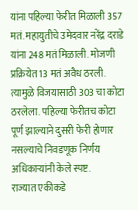यांना पहिल्या फेरीत मिळाली 357 मतं. महायुतीचे उमेदवार नरेंद्र दराडे यांना 248 मतं मिळाली. मोजणी प्रक्रियेत 13 मतं अवैध ठरली. त्यामुळे विजयासाठी 303 चा कोटा ठरलेला. पहिल्या फेरीतच कोटा पूर्ण झाल्याने दुसरी फेरी होणार नसल्याचे निवडणूक निर्णय अधिकाऱ्यांनी केले स्पष्ट.
राज्यात एकीकडे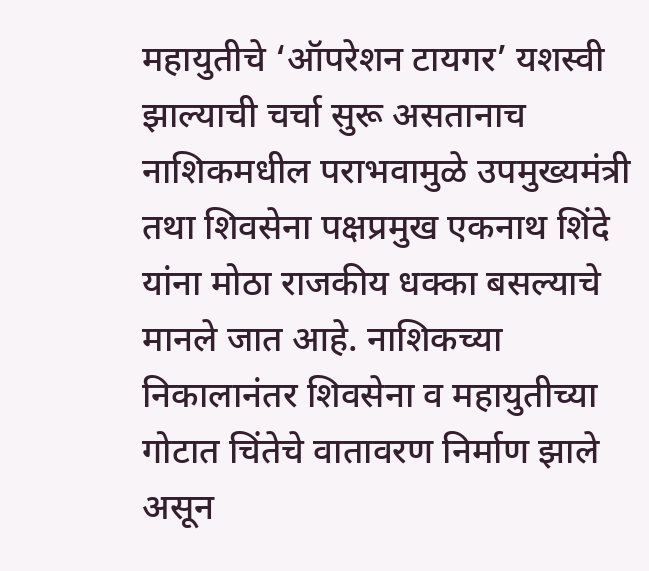महायुतीचे ‘ऑपरेशन टायगर’ यशस्वी झाल्याची चर्चा सुरू असतानाच नाशिकमधील पराभवामुळे उपमुख्यमंत्री तथा शिवसेना पक्षप्रमुख एकनाथ शिंदे यांना मोठा राजकीय धक्का बसल्याचे मानले जात आहे. नाशिकच्या निकालानंतर शिवसेना व महायुतीच्या गोटात चिंतेचे वातावरण निर्माण झाले असून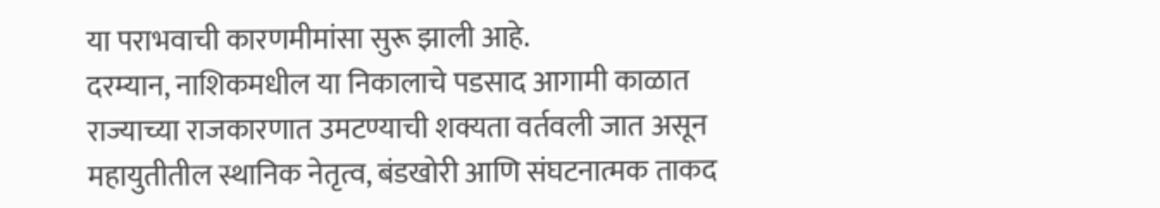या पराभवाची कारणमीमांसा सुरू झाली आहे.
दरम्यान, नाशिकमधील या निकालाचे पडसाद आगामी काळात राज्याच्या राजकारणात उमटण्याची शक्यता वर्तवली जात असून महायुतीतील स्थानिक नेतृत्व, बंडखोरी आणि संघटनात्मक ताकद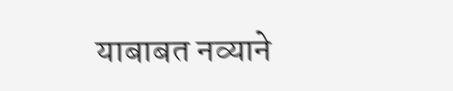याबाबत नव्याने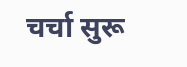चर्चा सुरू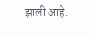झाली आहे.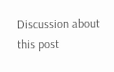Discussion about this post